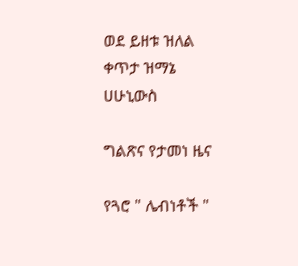ወደ ይዘቱ ዝለል
ቀጥታ ዝማኔ
ሀሁኒውስ

ግልጽና የታመነ ዜና

የጓሮ " ሌብነቶች "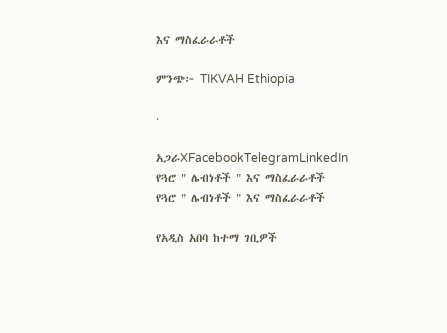እና ማስፈራራቶች

ምንጭ፦ TIKVAH Ethiopia

·

አጋራXFacebookTelegramLinkedIn
የጓሮ " ሌብነቶች " እና ማስፈራራቶች
የጓሮ " ሌብነቶች " እና ማስፈራራቶች

የአዲስ አበባ ከተማ ገቢዎች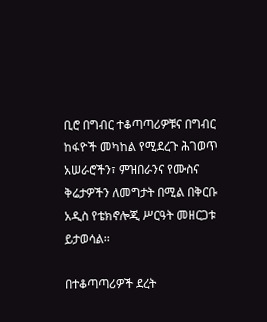ቢሮ በግብር ተቆጣጣሪዎቹና በግብር ከፋዮች መካከል የሚደረጉ ሕገወጥ አሠራሮችን፣ ምዝበራንና የሙስና ቅሬታዎችን ለመግታት በሚል በቅርቡ አዲስ የቴክኖሎጂ ሥርዓት መዘርጋቱ ይታወሳል፡፡

በተቆጣጣሪዎች ደረት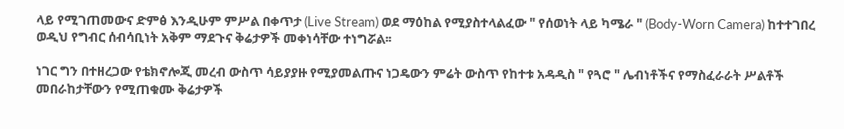ላይ የሚገጠመውና ድምፅ እንዲሁም ምሥል በቀጥታ (Live Stream) ወደ ማዕከል የሚያስተላልፈው " የሰወነት ላይ ካሜራ " (Body-Worn Camera) ከተተገበረ ወዲህ የግብር ሰብሳቢነት አቅም ማደጉና ቅሬታዎች መቀነሳቸው ተነግሯል፡፡

ነገር ግን በተዘረጋው የቴክኖሎጂ መረብ ውስጥ ሳይያያዙ የሚያመልጡና ነጋዴውን ምሬት ውስጥ የከተቱ አዳዲስ " የጓሮ " ሌብነቶችና የማስፈራራት ሥልቶች መበራከታቸውን የሚጠቁሙ ቅሬታዎች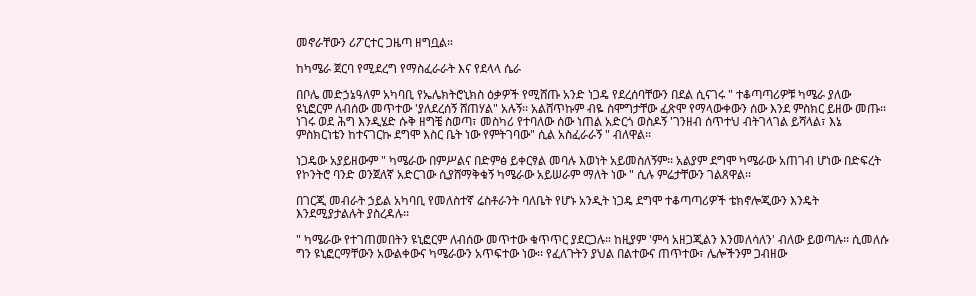መኖራቸውን ሪፖርተር ጋዜጣ ዘግቧል።

ከካሜራ ጀርባ የሚደረግ የማስፈራራት እና የደላላ ሴራ

በቦሌ መድኃኔዓለም አካባቢ የኤሌክትሮኒክስ ዕቃዎች የሚሸጡ አንድ ነጋዴ የደረሰባቸውን በደል ሲናገሩ " ተቆጣጣሪዎቹ ካሜራ ያለው ዩኒፎርም ለብሰው መጥተው 'ያለደረሰኝ ሸጠሃል" አሉኝ፡፡ አልሸጥኩም ብዬ ስሞግታቸው ፈጽሞ የማላውቀውን ሰው እንደ ምስክር ይዘው መጡ፡፡ ነገሩ ወደ ሕግ እንዲሄድ ሱቅ ዘግቼ ስወጣ፣ መስካሪ የተባለው ሰው ነጠል አድርጎ ወስዶኝ 'ገንዘብ ሰጥተህ ብትገላገል ይሻላል፣ እኔ ምስክርነቴን ከተናገርኩ ደግሞ እስር ቤት ነው የምትገባው" ሲል አስፈራራኝ " ብለዋል፡፡

ነጋዴው አያይዘውም " ካሜራው በምሥልና በድምፅ ይቀርፃል መባሉ እወነት አይመስለኝም፡፡ አልያም ደግሞ ካሜራው አጠገብ ሆነው በድፍረት የኮንትሮ ባንድ ወንጀለኛ አድርገው ሲያሸማቅቁኝ ካሜራው አይሠራም ማለት ነው " ሲሉ ምሬታቸውን ገልጸዋል፡፡

በገርጂ መብራት ኃይል አካባቢ የመለስተኛ ሬስቶራንት ባለቤት የሆኑ አንዲት ነጋዴ ደግሞ ተቆጣጣሪዎች ቴክኖሎጂውን እንዴት እንደሚያታልሉት ያስረዳሉ፡፡

" ካሜራው የተገጠመበትን ዩኒፎርም ለብሰው መጥተው ቁጥጥር ያደርጋሉ። ከዚያም 'ምሳ አዘጋጂልን እንመለሳለን' ብለው ይወጣሉ፡፡ ሲመለሱ ግን ዩኒፎርማቸውን አውልቀውና ካሜራውን አጥፍተው ነው፡፡ የፈለጉትን ያህል በልተውና ጠጥተው፣ ሌሎችንም ጋብዘው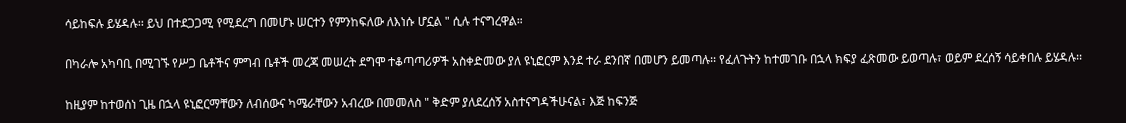ሳይከፍሉ ይሄዳሉ፡፡ ይህ በተደጋጋሚ የሚደረግ በመሆኑ ሠርተን የምንከፍለው ለእነሱ ሆኗል " ሲሉ ተናግረዋል።

በካራሎ አካባቢ በሚገኙ የሥጋ ቤቶችና ምግብ ቤቶች መረጃ መሠረት ደግሞ ተቆጣጣሪዎች አስቀድመው ያለ ዩኒፎርም እንደ ተራ ደንበኛ በመሆን ይመጣሉ፡፡ የፈለጉትን ከተመገቡ በኋላ ክፍያ ፈጽመው ይወጣሉ፣ ወይም ደረሰኝ ሳይቀበሉ ይሄዳሉ፡፡

ከዚያም ከተወሰነ ጊዜ በኋላ ዩኒፎርማቸውን ለብሰውና ካሜራቸውን አብረው በመመለስ " ቅድም ያለደረሰኝ አስተናግዳችሁናል፣ እጅ ከፍንጅ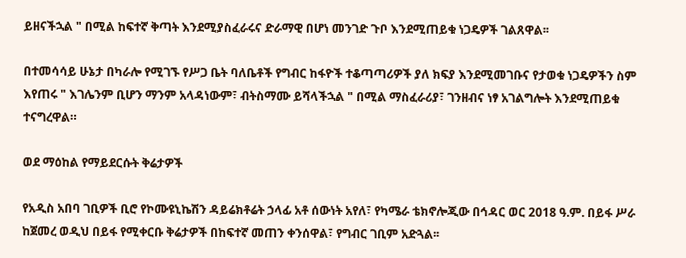ይዘናችኋል " በሚል ከፍተኛ ቅጣት እንደሚያስፈራሩና ድራማዊ በሆነ መንገድ ጉቦ እንደሚጠይቁ ነጋዴዎች ገልጸዋል፡፡

በተመሳሳይ ሁኔታ በካራሎ የሚገኙ የሥጋ ቤት ባለቤቶች የግብር ከፋዮች ተቆጣጣሪዎች ያለ ክፍያ እንደሚመገቡና የታወቁ ነጋዴዎችን ስም እየጠሩ " እገሌንም ቢሆን ማንም አላዳነውም፣ ብትስማሙ ይሻላችኋል " በሚል ማስፈራሪያ፣ ገንዘብና ነፃ አገልግሎት እንደሚጠይቁ ተናግረዋል።

ወደ ማዕከል የማይደርሱት ቅሬታዎች

የአዲስ አበባ ገቢዎች ቢሮ የኮሙዩኒኬሽን ዳይሬክቶሬት ኃላፊ አቶ ሰውነት አየለ፣ የካሜራ ቴክኖሎጂው በኅዳር ወር 2018 ዓ.ም. በይፋ ሥራ ከጀመረ ወዲህ በይፋ የሚቀርቡ ቅሬታዎች በከፍተኛ መጠን ቀንሰዋል፣ የግብር ገቢም አድጓል፡፡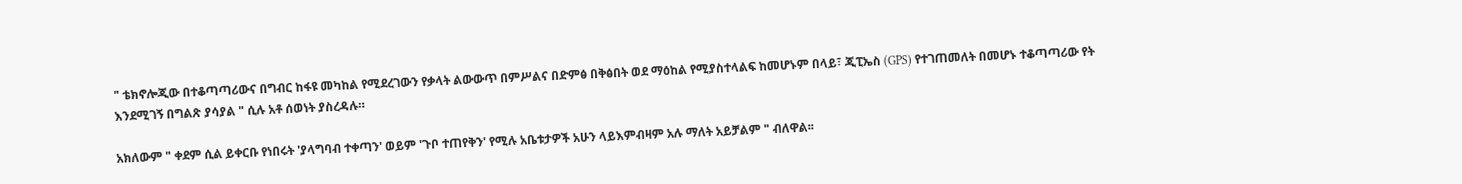" ቴክኖሎጂው በተቆጣጣሪውና በግብር ከፋዩ መካከል የሚደረገውን የቃላት ልውውጥ በምሥልና በድምፅ በቅፅበት ወደ ማዕከል የሚያስተላልፍ ከመሆኑም በላይ፣ ጂፒኤስ (GPS) የተገጠመለት በመሆኑ ተቆጣጣሪው የት እንደሚገኝ በግልጽ ያሳያል " ሲሉ አቶ ሰወነት ያስረዳሉ።

አክለውም " ቀደም ሲል ይቀርቡ የነበሩት 'ያላግባብ ተቀጣን' ወይም 'ጉቦ ተጠየቅን' የሚሉ አቤቱታዎች አሁን ላይእምብዛም አሉ ማለት አይቻልም " ብለዋል፡፡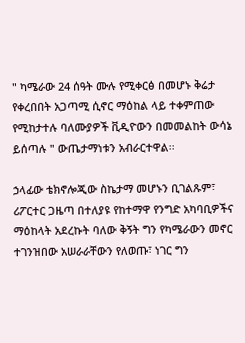" ካሜራው 24 ሰዓት ሙሉ የሚቀርፅ በመሆኑ ቅሬታ የቀረበበት አጋጣሚ ሲኖር ማዕከል ላይ ተቀምጠው የሚከታተሉ ባለሙያዎች ቪዲዮውን በመመልከት ውሳኔ ይሰጣሉ " ውጤታማነቱን አብራርተዋል፡፡

ኃላፊው ቴክኖሎጂው ስኬታማ መሆኑን ቢገልጹም፣ ሪፖርተር ጋዜጣ በተለያዩ የከተማዋ የንግድ አካባቢዎችና ማዕከላት አደረኩት ባለው ቅኝት ግን የካሜራውን መኖር ተገንዝበው አሠራራቸውን የለወጡ፣ ነገር ግን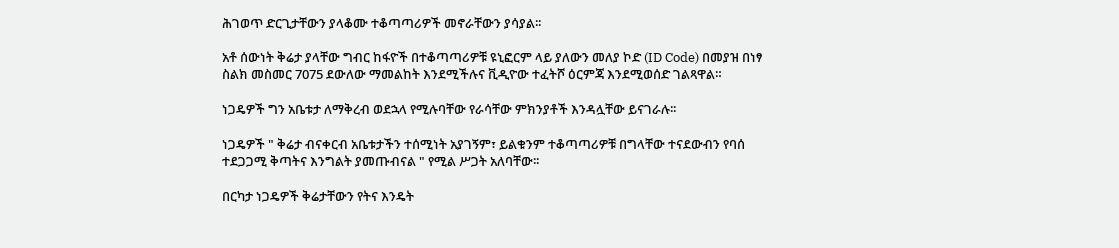ሕገወጥ ድርጊታቸውን ያላቆሙ ተቆጣጣሪዎች መኖራቸውን ያሳያል፡፡

አቶ ሰውነት ቅሬታ ያላቸው ግብር ከፋዮች በተቆጣጣሪዎቹ ዩኒፎርም ላይ ያለውን መለያ ኮድ (ID Code) በመያዝ በነፃ ስልክ መስመር 7075 ደውለው ማመልከት እንደሚችሉና ቪዲዮው ተፈትሾ ዕርምጃ እንደሚወሰድ ገልጻዋል።

ነጋዴዎች ግን አቤቱታ ለማቅረብ ወደኋላ የሚሉባቸው የራሳቸው ምክንያቶች እንዳሏቸው ይናገራሉ፡፡

ነጋዴዎች " ቅሬታ ብናቀርብ አቤቱታችን ተሰሚነት አያገኝም፣ ይልቁንም ተቆጣጣሪዎቹ በግላቸው ተናደውብን የባሰ ተደጋጋሚ ቅጣትና እንግልት ያመጡብናል " የሚል ሥጋት አለባቸው፡፡

በርካታ ነጋዴዎች ቅሬታቸውን የትና እንዴት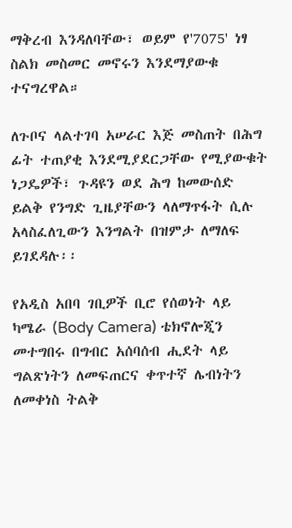ማቅረብ እንዳለባቸው፣ ወይም የ'7075' ነፃ ስልክ መስመር መኖሩን እንደማያውቁ ተናግረዋል።

ለጉቦና ላልተገባ አሠራር እጅ መስጠት በሕግ ፊት ተጠያቂ እንደሚያደርጋቸው የሚያውቁት ነጋዴዎች፣ ጉዳዩን ወደ ሕግ ከመውሰድ ይልቅ የንግድ ጊዜያቸውን ላለማጥፋት ሲሉ አላስፈለጊውን እንግልት በዝምታ ለማለፍ ይገደዳሉ፡፡

የአዲስ አበባ ገቢዎች ቢሮ የሰወነት ላይ ካሜራ (Body Camera) ቴክኖሎጂን መተግበሩ በግብር አሰባሰብ ሒደት ላይ ግልጽነትን ለመፍጠርና ቀጥተኛ ሌብነትን ለመቀነስ ትልቅ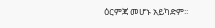ዕርምጃ መሆኑ አይካድም፡፡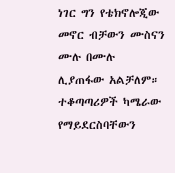ነገር ግን የቴክኖሎጂው መኖር ብቻውን ሙስናን ሙሉ በሙሉ ሊያጠፋው አልቻለም። ተቆጣጣሪዎች ካሜራው የማይደርስባቸውን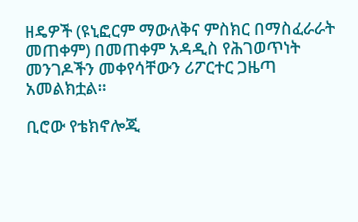ዘዴዎች (ዩኒፎርም ማውለቅና ምስክር በማስፈራራት መጠቀም) በመጠቀም አዳዲስ የሕገወጥነት መንገዶችን መቀየሳቸውን ሪፖርተር ጋዜጣ አመልክቷል።

ቢሮው የቴክኖሎጂ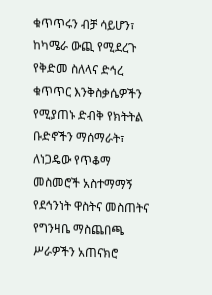ቁጥጥሩን ብቻ ሳይሆን፣ ከካሜራ ውጪ የሚደረጉ የቅድመ ስለላና ድኅረ ቁጥጥር እንቅስቃሴዎችን የሚያጠኑ ድብቅ የክትትል ቡድኖችን ማሰማራት፣ ለነጋዴው የጥቆማ መስመሮች አስተማማኝ የደኅንነት ዋስትና መስጠትና የግንዛቤ ማስጨበጫ ሥራዎችን አጠናክሮ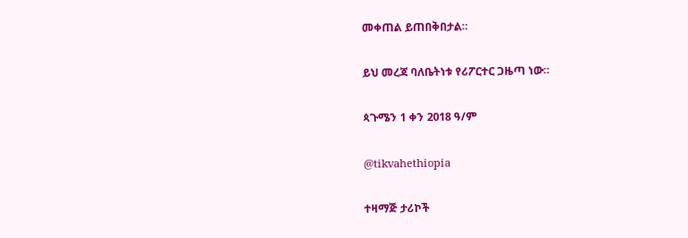መቀጠል ይጠበቅበታል።

ይህ መረጃ ባለቤትነቱ የሪፖርተር ጋዜጣ ነው።

ጳጉሜን 1 ቀን 2018 ዓ/ም

@tikvahethiopia

ተዛማጅ ታሪኮች